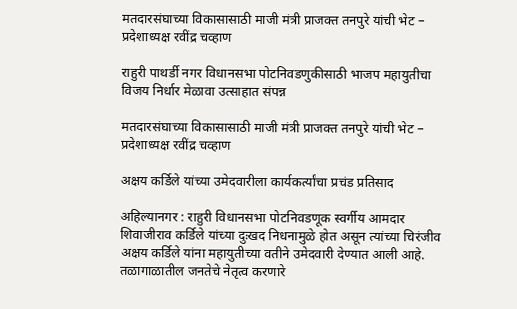मतदारसंघाच्या विकासासाठी माजी मंत्री प्राजक्त तनपुरे यांची भेट – प्रदेशाध्यक्ष रवींद्र चव्हाण

राहुरी पाथर्डी नगर विधानसभा पोटनिवडणुकीसाठी भाजप महायुतीचा विजय निर्धार मेळावा उत्साहात संपन्न

मतदारसंघाच्या विकासासाठी माजी मंत्री प्राजक्त तनपुरे यांची भेट – प्रदेशाध्यक्ष रवींद्र चव्हाण

अक्षय कर्डिले यांच्या उमेदवारीला कार्यकर्त्यांचा प्रचंड प्रतिसाद

अहिल्यानगर : राहुरी विधानसभा पोटनिवडणूक स्वर्गीय आमदार शिवाजीराव कर्डिले यांच्या दुःखद निधनामुळे होत असून त्यांच्या चिरंजीव अक्षय कर्डिले यांना महायुतीच्या वतीने उमेदवारी देण्यात आली आहे. तळागाळातील जनतेचे नेतृत्व करणारे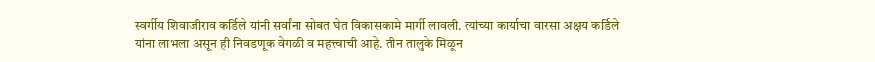स्वर्गीय शिवाजीराव कर्डिले यांनी सर्वांना सोबत घेत विकासकामे मार्गी लावली. त्यांच्या कार्याचा वारसा अक्षय कर्डिले यांना लाभला असून ही निवडणूक वेगळी व महत्त्वाची आहे. तीन तालुके मिळून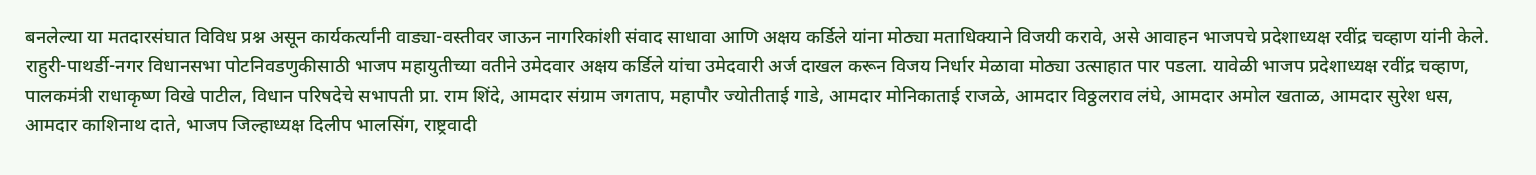बनलेल्या या मतदारसंघात विविध प्रश्न असून कार्यकर्त्यांनी वाड्या-वस्तीवर जाऊन नागरिकांशी संवाद साधावा आणि अक्षय कर्डिले यांना मोठ्या मताधिक्याने विजयी करावे, असे आवाहन भाजपचे प्रदेशाध्यक्ष रवींद्र चव्हाण यांनी केले.
राहुरी-पाथर्डी-नगर विधानसभा पोटनिवडणुकीसाठी भाजप महायुतीच्या वतीने उमेदवार अक्षय कर्डिले यांचा उमेदवारी अर्ज दाखल करून विजय निर्धार मेळावा मोठ्या उत्साहात पार पडला. यावेळी भाजप प्रदेशाध्यक्ष रवींद्र चव्हाण, पालकमंत्री राधाकृष्ण विखे पाटील, विधान परिषदेचे सभापती प्रा. राम शिंदे, आमदार संग्राम जगताप, महापौर ज्योतीताई गाडे, आमदार मोनिकाताई राजळे, आमदार विठ्ठलराव लंघे, आमदार अमोल खताळ, आमदार सुरेश धस, आमदार काशिनाथ दाते, भाजप जिल्हाध्यक्ष दिलीप भालसिंग, राष्ट्रवादी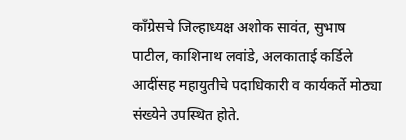काँग्रेसचे जिल्हाध्यक्ष अशोक सावंत, सुभाष पाटील, काशिनाथ लवांडे, अलकाताई कर्डिले आदींसह महायुतीचे पदाधिकारी व कार्यकर्ते मोठ्या संख्येने उपस्थित होते.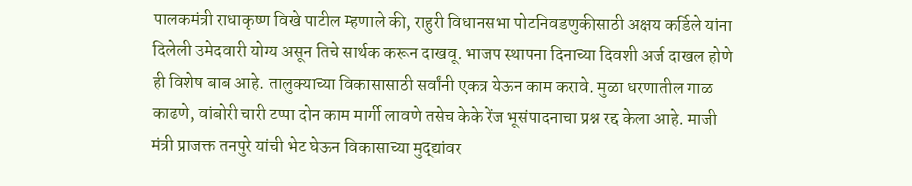पालकमंत्री राधाकृष्ण विखे पाटील म्हणाले की, राहुरी विधानसभा पोटनिवडणुकीसाठी अक्षय कर्डिले यांना दिलेली उमेदवारी योग्य असून तिचे सार्थक करून दाखवू. भाजप स्थापना दिनाच्या दिवशी अर्ज दाखल होणे ही विशेष बाब आहे. तालुक्याच्या विकासासाठी सर्वांनी एकत्र येऊन काम करावे. मुळा धरणातील गाळ काढणे, वांबोरी चारी टप्पा दोन काम मार्गी लावणे तसेच केके रेंज भूसंपादनाचा प्रश्न रद्द केला आहे. माजी मंत्री प्राजक्त तनपुरे यांची भेट घेऊन विकासाच्या मुद्द्यांवर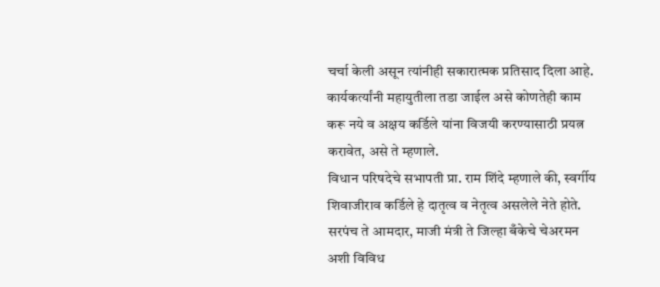चर्चा केली असून त्यांनीही सकारात्मक प्रतिसाद दिला आहे. कार्यकर्त्यांनी महायुतीला तडा जाईल असे कोणतेही काम करू नये व अक्षय कर्डिले यांना विजयी करण्यासाठी प्रयत्न करावेत, असे ते म्हणाले.
विधान परिषदेचे सभापती प्रा. राम शिंदे म्हणाले की, स्वर्गीय शिवाजीराव कर्डिले हे दातृत्व व नेतृत्व असलेले नेते होते. सरपंच ते आमदार, माजी मंत्री ते जिल्हा बँकेचे चेअरमन अशी विविध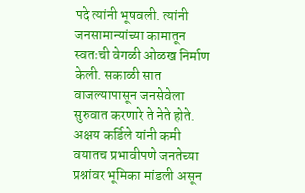पदे त्यांनी भूषवली. त्यांनी जनसामान्यांच्या कामातून स्वतःची वेगळी ओळख निर्माण केली. सकाळी सात वाजल्यापासून जनसेवेला सुरुवात करणारे ते नेते होते. अक्षय कर्डिले यांनी कमी वयातच प्रभावीपणे जनतेच्या प्रश्नांवर भूमिका मांडली असून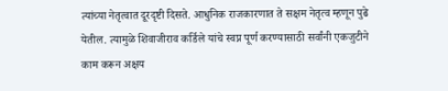त्यांच्या नेतृत्वात दूरदृष्टी दिसते. आधुनिक राजकारणात ते सक्षम नेतृत्व म्हणून पुढे येतील. त्यामुळे शिवाजीराव कर्डिले यांचे स्वप्न पूर्ण करण्यासाठी सर्वांनी एकजुटीने काम करून अक्षय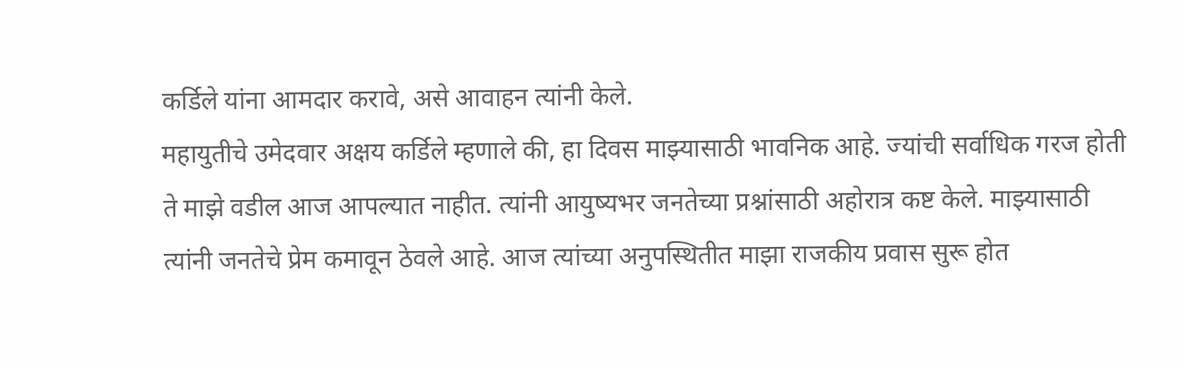कर्डिले यांना आमदार करावे, असे आवाहन त्यांनी केले.
महायुतीचे उमेदवार अक्षय कर्डिले म्हणाले की, हा दिवस माझ्यासाठी भावनिक आहे. ज्यांची सर्वाधिक गरज होती ते माझे वडील आज आपल्यात नाहीत. त्यांनी आयुष्यभर जनतेच्या प्रश्नांसाठी अहोरात्र कष्ट केले. माझ्यासाठी त्यांनी जनतेचे प्रेम कमावून ठेवले आहे. आज त्यांच्या अनुपस्थितीत माझा राजकीय प्रवास सुरू होत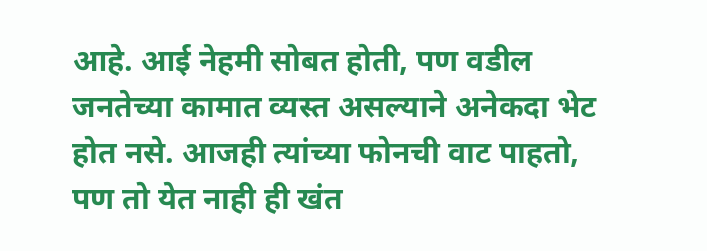आहे. आई नेहमी सोबत होती, पण वडील जनतेच्या कामात व्यस्त असल्याने अनेकदा भेट होत नसे. आजही त्यांच्या फोनची वाट पाहतो, पण तो येत नाही ही खंत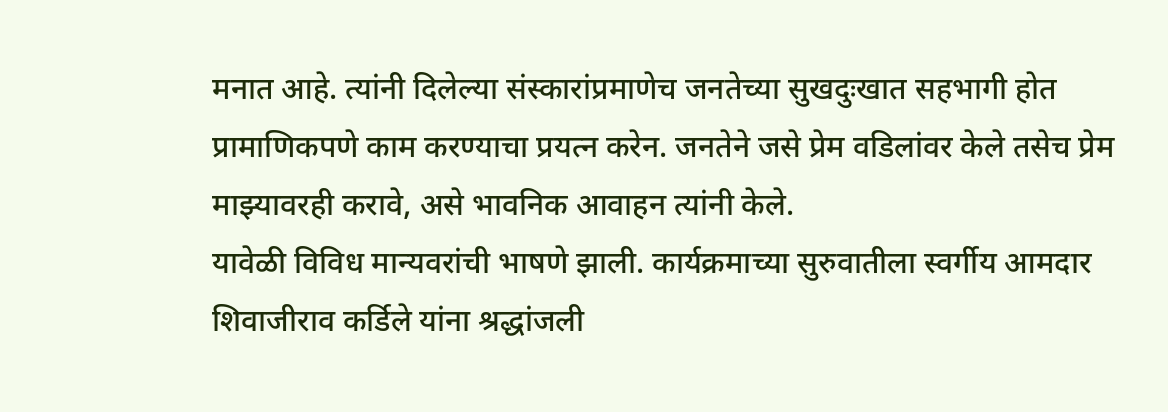मनात आहे. त्यांनी दिलेल्या संस्कारांप्रमाणेच जनतेच्या सुखदुःखात सहभागी होत प्रामाणिकपणे काम करण्याचा प्रयत्न करेन. जनतेने जसे प्रेम वडिलांवर केले तसेच प्रेम माझ्यावरही करावे, असे भावनिक आवाहन त्यांनी केले.
यावेळी विविध मान्यवरांची भाषणे झाली. कार्यक्रमाच्या सुरुवातीला स्वर्गीय आमदार शिवाजीराव कर्डिले यांना श्रद्धांजली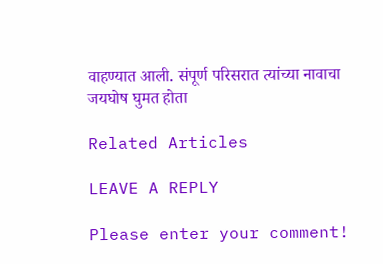वाहण्यात आली. संपूर्ण परिसरात त्यांच्या नावाचा जयघोष घुमत होता

Related Articles

LEAVE A REPLY

Please enter your comment!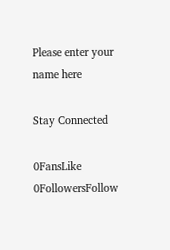Please enter your name here

Stay Connected

0FansLike
0FollowersFollow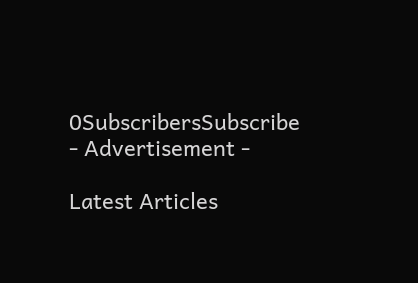0SubscribersSubscribe
- Advertisement -

Latest Articles